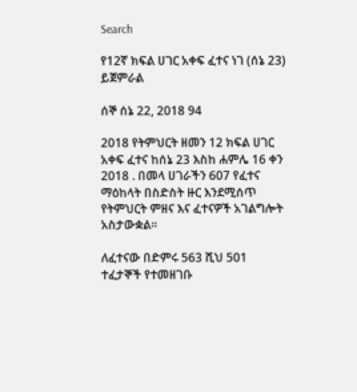Search

የ12ኛ ክፍል ሀገር አቀፍ ፈተና ነገ (ሰኔ 23) ይጀምራል

ሰኞ ሰኔ 22, 2018 94

2018 የትምህርት ዘመን 12 ክፍል ሀገር አቀፍ ፈተና ከሰኔ 23 እስከ ሐምሌ 16 ቀን 2018 . በመላ ሀገራችን 607 የፈተና ማዕከላት በስድስት ዙር እንደሚሰጥ የትምህርት ምዘና እና ፈተናዎች አገልግሎት አስታውቋል።

ለፈተናው በድምሩ 563 ሺህ 501 ተፈታኞች የተመዘገቡ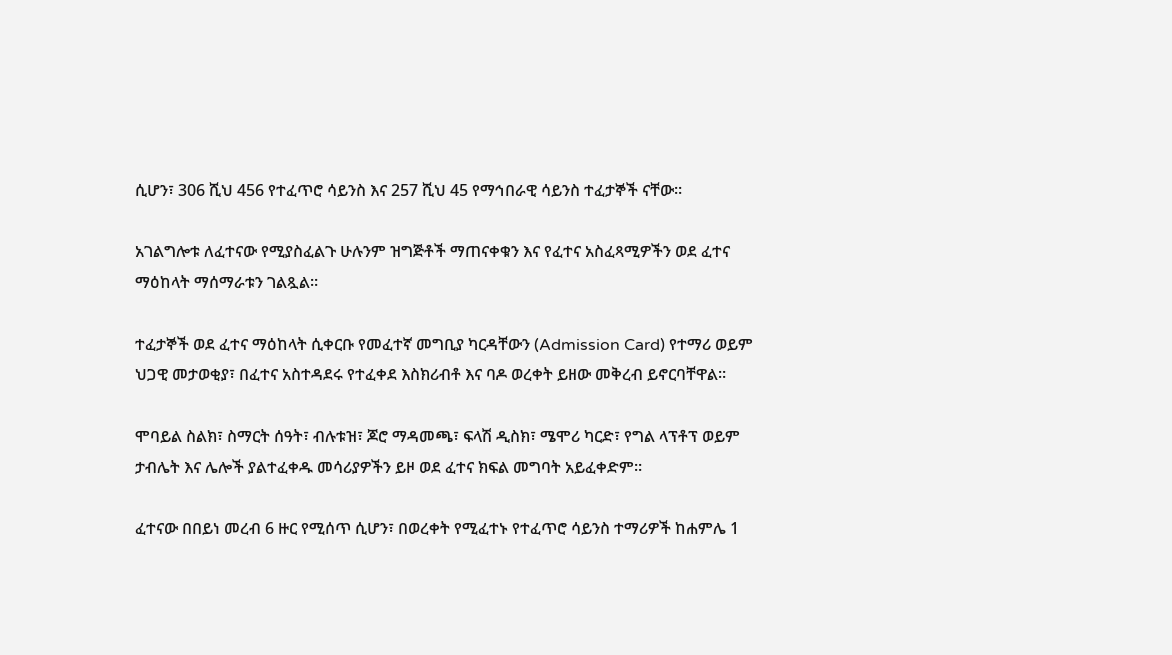ሲሆን፣ 306 ሺህ 456 የተፈጥሮ ሳይንስ እና 257 ሺህ 45 የማኅበራዊ ሳይንስ ተፈታኞች ናቸው።

አገልግሎቱ ለፈተናው የሚያስፈልጉ ሁሉንም ዝግጅቶች ማጠናቀቁን እና የፈተና አስፈጻሚዎችን ወደ ፈተና ማዕከላት ማሰማራቱን ገልጿል።

ተፈታኞች ወደ ፈተና ማዕከላት ሲቀርቡ የመፈተኛ መግቢያ ካርዳቸውን (Admission Card) የተማሪ ወይም ህጋዊ መታወቂያ፣ በፈተና አስተዳደሩ የተፈቀደ እስክሪብቶ እና ባዶ ወረቀት ይዘው መቅረብ ይኖርባቸዋል።

ሞባይል ስልክ፣ ስማርት ሰዓት፣ ብሉቱዝ፣ ጆሮ ማዳመጫ፣ ፍላሽ ዲስክ፣ ሜሞሪ ካርድ፣ የግል ላፕቶፕ ወይም ታብሌት እና ሌሎች ያልተፈቀዱ መሳሪያዎችን ይዞ ወደ ፈተና ክፍል መግባት አይፈቀድም።

ፈተናው በበይነ መረብ 6 ዙር የሚሰጥ ሲሆን፣ በወረቀት የሚፈተኑ የተፈጥሮ ሳይንስ ተማሪዎች ከሐምሌ 1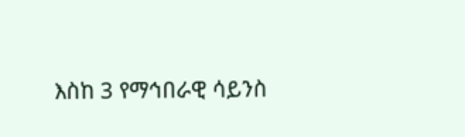እስከ 3 የማኅበራዊ ሳይንስ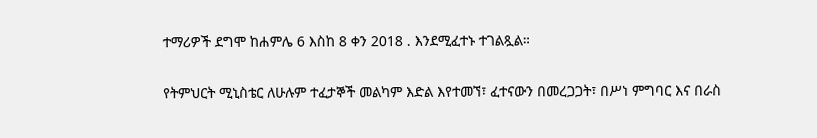ተማሪዎች ደግሞ ከሐምሌ 6 እስከ 8 ቀን 2018 . እንደሚፈተኑ ተገልጿል።

የትምህርት ሚኒስቴር ለሁሉም ተፈታኞች መልካም እድል እየተመኘ፣ ፈተናውን በመረጋጋት፣ በሥነ ምግባር እና በራስ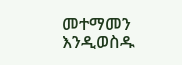መተማመን እንዲወስዱ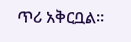ጥሪ አቅርቧል።